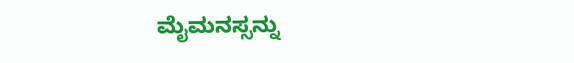ಮೈಮನಸ್ಸನ್ನು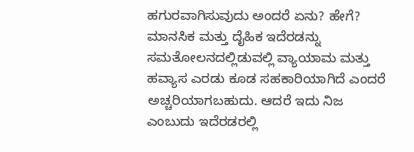ಹಗುರವಾಗಿಸುವುದು ಅಂದರೆ ಏನು? ಹೇಗೆ?
ಮಾನಸಿಕ ಮತ್ತು ದೈಹಿಕ ಇದೆರಡನ್ನು ಸಮತೋಲನದಲ್ಲಿಡುವಲ್ಲಿ ವ್ಯಾಯಾಮ ಮತ್ತು ಹವ್ಯಾಸ ಎರಡು ಕೂಡ ಸಹಕಾರಿಯಾಗಿದೆ ಎಂದರೆ ಅಚ್ಚರಿಯಾಗಬಹುದು. ಆದರೆ ಇದು ನಿಜ ಎಂಬುದು ಇದೆರಡರಲ್ಲಿ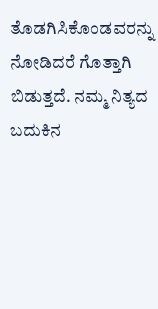ತೊಡಗಿಸಿಕೊಂಡವರನ್ನು ನೋಡಿದರೆ ಗೊತ್ತಾಗಿ ಬಿಡುತ್ತದೆ. ನಮ್ಮ ನಿತ್ಯದ ಬದುಕಿನ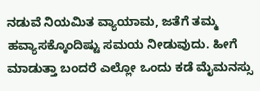ನಡುವೆ ನಿಯಮಿತ ವ್ಯಾಯಾಮ, ಜತೆಗೆ ತಮ್ಮ ಹವ್ಯಾಸಕ್ಕೊಂದಿಷ್ಟು ಸಮಯ ನೀಡುವುದು. ಹೀಗೆ ಮಾಡುತ್ತಾ ಬಂದರೆ ಎಲ್ಲೋ ಒಂದು ಕಡೆ ಮೈಮನಸ್ಸು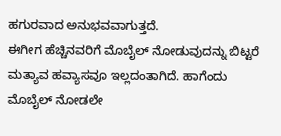ಹಗುರವಾದ ಅನುಭವವಾಗುತ್ತದೆ.
ಈಗೀಗ ಹೆಚ್ಚಿನವರಿಗೆ ಮೊಬೈಲ್ ನೋಡುವುದನ್ನು ಬಿಟ್ಟರೆ ಮತ್ಯಾವ ಹವ್ಯಾಸವೂ ಇಲ್ಲದಂತಾಗಿದೆ. ಹಾಗೆಂದು ಮೊಬೈಲ್ ನೋಡಲೇ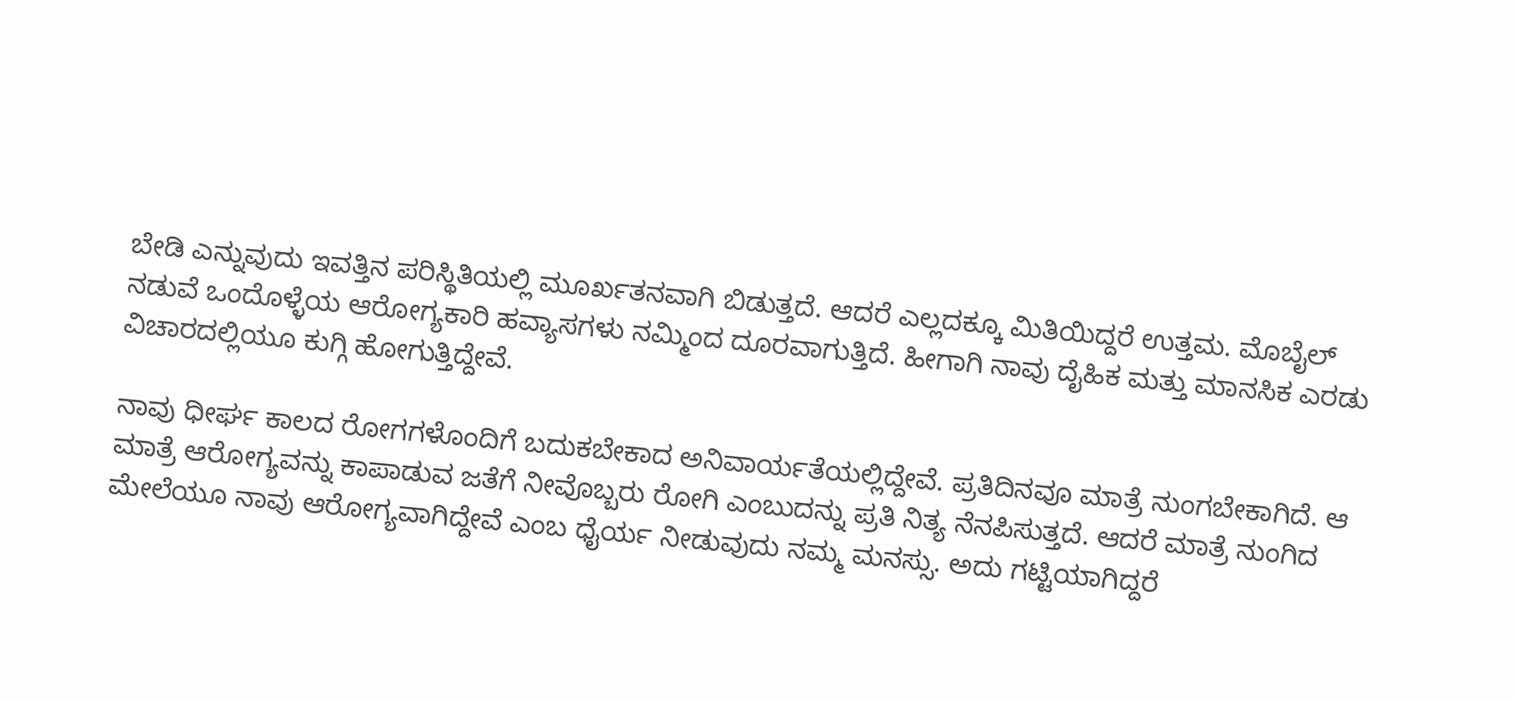ಬೇಡಿ ಎನ್ನುವುದು ಇವತ್ತಿನ ಪರಿಸ್ಥಿತಿಯಲ್ಲಿ ಮೂರ್ಖತನವಾಗಿ ಬಿಡುತ್ತದೆ. ಆದರೆ ಎಲ್ಲದಕ್ಕೂ ಮಿತಿಯಿದ್ದರೆ ಉತ್ತಮ. ಮೊಬೈಲ್ ನಡುವೆ ಒಂದೊಳ್ಳೆಯ ಆರೋಗ್ಯಕಾರಿ ಹವ್ಯಾಸಗಳು ನಮ್ಮಿಂದ ದೂರವಾಗುತ್ತಿದೆ. ಹೀಗಾಗಿ ನಾವು ದೈಹಿಕ ಮತ್ತು ಮಾನಸಿಕ ಎರಡು ವಿಚಾರದಲ್ಲಿಯೂ ಕುಗ್ಗಿ ಹೋಗುತ್ತಿದ್ದೇವೆ.

ನಾವು ಧೀರ್ಘ ಕಾಲದ ರೋಗಗಳೊಂದಿಗೆ ಬದುಕಬೇಕಾದ ಅನಿವಾರ್ಯತೆಯಲ್ಲಿದ್ದೇವೆ. ಪ್ರತಿದಿನವೂ ಮಾತ್ರೆ ನುಂಗಬೇಕಾಗಿದೆ. ಆ ಮಾತ್ರೆ ಆರೋಗ್ಯವನ್ನು ಕಾಪಾಡುವ ಜತೆಗೆ ನೀವೊಬ್ಬರು ರೋಗಿ ಎಂಬುದನ್ನು ಪ್ರತಿ ನಿತ್ಯ ನೆನಪಿಸುತ್ತದೆ. ಆದರೆ ಮಾತ್ರೆ ನುಂಗಿದ ಮೇಲೆಯೂ ನಾವು ಆರೋಗ್ಯವಾಗಿದ್ದೇವೆ ಎಂಬ ಧೈರ್ಯ ನೀಡುವುದು ನಮ್ಮ ಮನಸ್ಸು. ಅದು ಗಟ್ಟಿಯಾಗಿದ್ದರೆ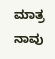ಮಾತ್ರ ನಾವು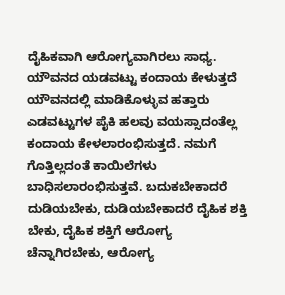ದೈಹಿಕವಾಗಿ ಆರೋಗ್ಯವಾಗಿರಲು ಸಾಧ್ಯ.
ಯೌವನದ ಯಡವಟ್ಟು ಕಂದಾಯ ಕೇಳುತ್ತದೆ
ಯೌವನದಲ್ಲಿ ಮಾಡಿಕೊಳ್ಳುವ ಹತ್ತಾರು ಎಡವಟ್ಟುಗಳ ಪೈಕಿ ಹಲವು ವಯಸ್ಸಾದಂತೆಲ್ಲ ಕಂದಾಯ ಕೇಳಲಾರಂಭಿಸುತ್ತದೆ. ನಮಗೆ ಗೊತ್ತಿಲ್ಲದಂತೆ ಕಾಯಿಲೆಗಳು ಬಾಧಿಸಲಾರಂಭಿಸುತ್ತವೆ. ಬದುಕಬೇಕಾದರೆ ದುಡಿಯಬೇಕು, ದುಡಿಯಬೇಕಾದರೆ ದೈಹಿಕ ಶಕ್ತಿ ಬೇಕು, ದೈಹಿಕ ಶಕ್ತಿಗೆ ಆರೋಗ್ಯ ಚೆನ್ನಾಗಿರಬೇಕು, ಆರೋಗ್ಯ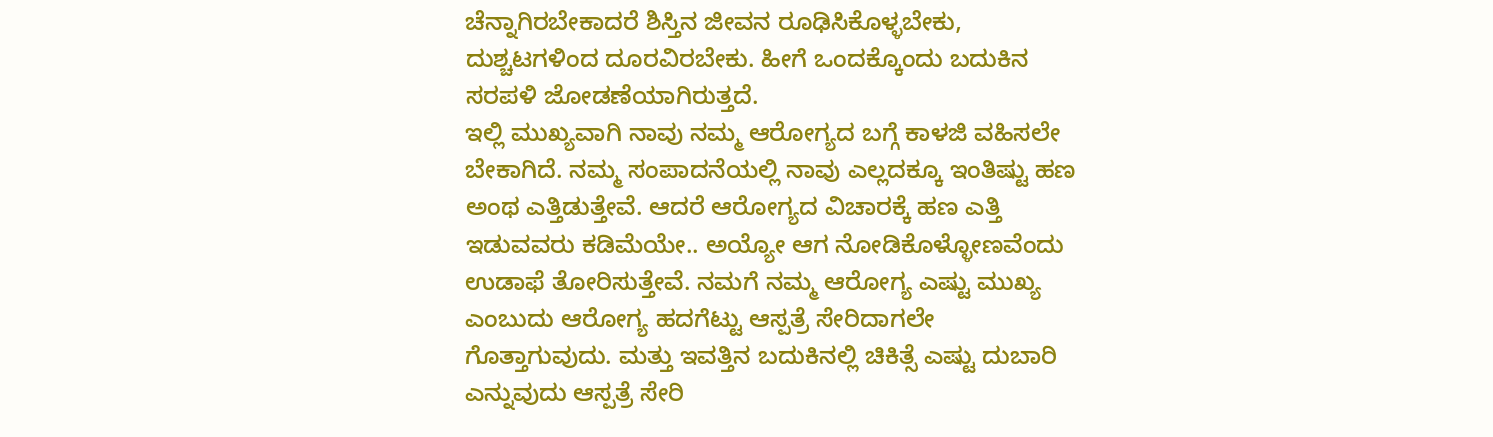ಚೆನ್ನಾಗಿರಬೇಕಾದರೆ ಶಿಸ್ತಿನ ಜೀವನ ರೂಢಿಸಿಕೊಳ್ಳಬೇಕು, ದುಶ್ಚಟಗಳಿಂದ ದೂರವಿರಬೇಕು. ಹೀಗೆ ಒಂದಕ್ಕೊಂದು ಬದುಕಿನ ಸರಪಳಿ ಜೋಡಣೆಯಾಗಿರುತ್ತದೆ.
ಇಲ್ಲಿ ಮುಖ್ಯವಾಗಿ ನಾವು ನಮ್ಮ ಆರೋಗ್ಯದ ಬಗ್ಗೆ ಕಾಳಜಿ ವಹಿಸಲೇ ಬೇಕಾಗಿದೆ. ನಮ್ಮ ಸಂಪಾದನೆಯಲ್ಲಿ ನಾವು ಎಲ್ಲದಕ್ಕೂ ಇಂತಿಷ್ಟು ಹಣ ಅಂಥ ಎತ್ತಿಡುತ್ತೇವೆ. ಆದರೆ ಆರೋಗ್ಯದ ವಿಚಾರಕ್ಕೆ ಹಣ ಎತ್ತಿ ಇಡುವವರು ಕಡಿಮೆಯೇ.. ಅಯ್ಯೋ ಆಗ ನೋಡಿಕೊಳ್ಳೋಣವೆಂದು ಉಡಾಫೆ ತೋರಿಸುತ್ತೇವೆ. ನಮಗೆ ನಮ್ಮ ಆರೋಗ್ಯ ಎಷ್ಟು ಮುಖ್ಯ ಎಂಬುದು ಆರೋಗ್ಯ ಹದಗೆಟ್ಟು ಆಸ್ಪತ್ರೆ ಸೇರಿದಾಗಲೇ ಗೊತ್ತಾಗುವುದು. ಮತ್ತು ಇವತ್ತಿನ ಬದುಕಿನಲ್ಲಿ ಚಿಕಿತ್ಸೆ ಎಷ್ಟು ದುಬಾರಿ ಎನ್ನುವುದು ಆಸ್ಪತ್ರೆ ಸೇರಿ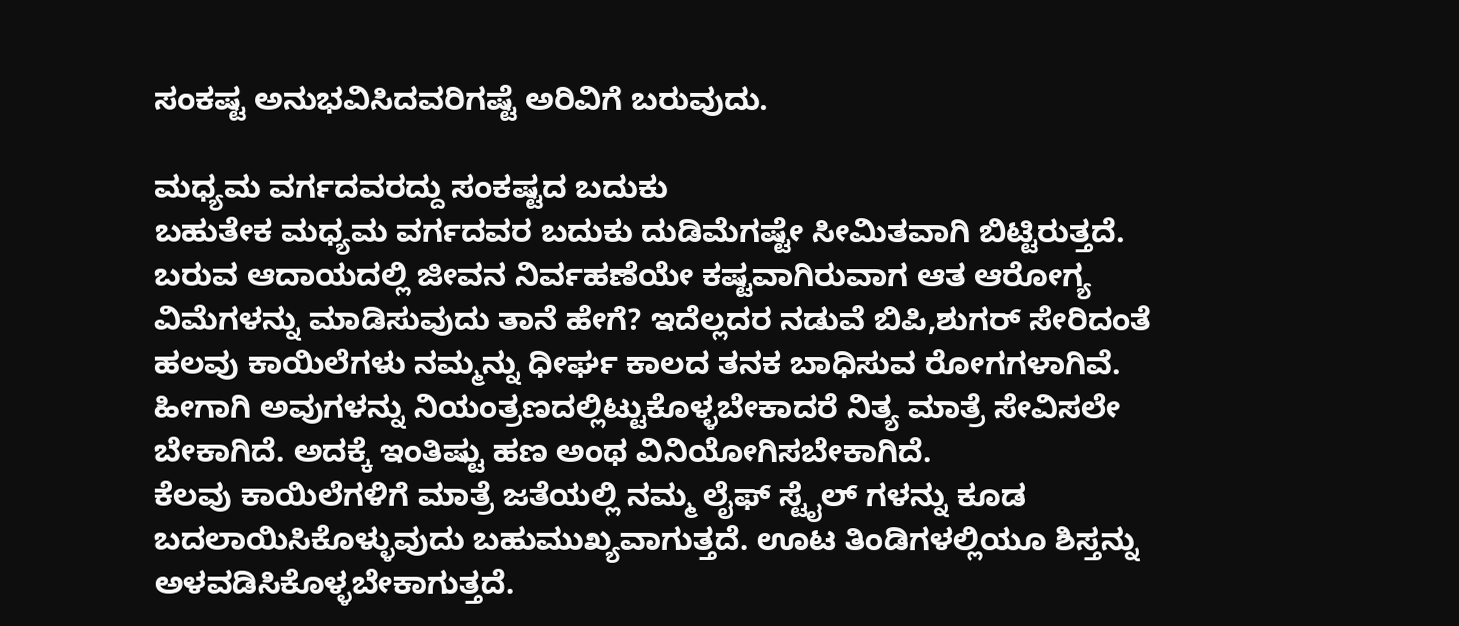ಸಂಕಷ್ಟ ಅನುಭವಿಸಿದವರಿಗಷ್ಟೆ ಅರಿವಿಗೆ ಬರುವುದು.

ಮಧ್ಯಮ ವರ್ಗದವರದ್ದು ಸಂಕಷ್ಟದ ಬದುಕು
ಬಹುತೇಕ ಮಧ್ಯಮ ವರ್ಗದವರ ಬದುಕು ದುಡಿಮೆಗಷ್ಟೇ ಸೀಮಿತವಾಗಿ ಬಿಟ್ಟಿರುತ್ತದೆ. ಬರುವ ಆದಾಯದಲ್ಲಿ ಜೀವನ ನಿರ್ವಹಣೆಯೇ ಕಷ್ಟವಾಗಿರುವಾಗ ಆತ ಆರೋಗ್ಯ ವಿಮೆಗಳನ್ನು ಮಾಡಿಸುವುದು ತಾನೆ ಹೇಗೆ? ಇದೆಲ್ಲದರ ನಡುವೆ ಬಿಪಿ,ಶುಗರ್ ಸೇರಿದಂತೆ ಹಲವು ಕಾಯಿಲೆಗಳು ನಮ್ಮನ್ನು ಧೀರ್ಘ ಕಾಲದ ತನಕ ಬಾಧಿಸುವ ರೋಗಗಳಾಗಿವೆ. ಹೀಗಾಗಿ ಅವುಗಳನ್ನು ನಿಯಂತ್ರಣದಲ್ಲಿಟ್ಟುಕೊಳ್ಳಬೇಕಾದರೆ ನಿತ್ಯ ಮಾತ್ರೆ ಸೇವಿಸಲೇ ಬೇಕಾಗಿದೆ. ಅದಕ್ಕೆ ಇಂತಿಷ್ಟು ಹಣ ಅಂಥ ವಿನಿಯೋಗಿಸಬೇಕಾಗಿದೆ.
ಕೆಲವು ಕಾಯಿಲೆಗಳಿಗೆ ಮಾತ್ರೆ ಜತೆಯಲ್ಲಿ ನಮ್ಮ ಲೈಫ್ ಸ್ಟೈಲ್ ಗಳನ್ನು ಕೂಡ ಬದಲಾಯಿಸಿಕೊಳ್ಳುವುದು ಬಹುಮುಖ್ಯವಾಗುತ್ತದೆ. ಊಟ ತಿಂಡಿಗಳಲ್ಲಿಯೂ ಶಿಸ್ತನ್ನು ಅಳವಡಿಸಿಕೊಳ್ಳಬೇಕಾಗುತ್ತದೆ.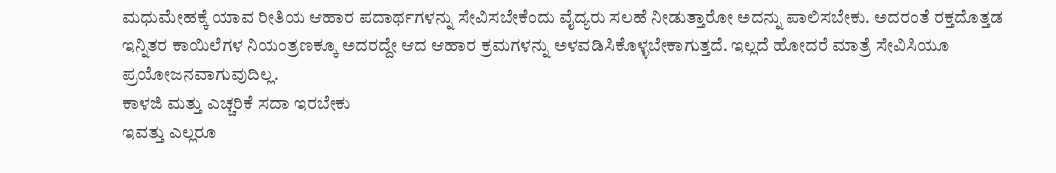ಮಧುಮೇಹಕ್ಕೆ ಯಾವ ರೀತಿಯ ಆಹಾರ ಪದಾರ್ಥಗಳನ್ನು ಸೇವಿಸಬೇಕೆಂದು ವೈದ್ಯರು ಸಲಹೆ ನೀಡುತ್ತಾರೋ ಅದನ್ನು ಪಾಲಿಸಬೇಕು. ಅದರಂತೆ ರಕ್ತದೊತ್ತಡ ಇನ್ನಿತರ ಕಾಯಿಲೆಗಳ ನಿಯಂತ್ರಣಕ್ಕೂ ಅದರದ್ದೇ ಆದ ಆಹಾರ ಕ್ರಮಗಳನ್ನು ಅಳವಡಿಸಿಕೊಳ್ಳಬೇಕಾಗುತ್ತದೆ. ಇಲ್ಲದೆ ಹೋದರೆ ಮಾತ್ರೆ ಸೇವಿಸಿಯೂ ಪ್ರಯೋಜನವಾಗುವುದಿಲ್ಲ.
ಕಾಳಜಿ ಮತ್ತು ಎಚ್ಚರಿಕೆ ಸದಾ ಇರಬೇಕು
ಇವತ್ತು ಎಲ್ಲರೂ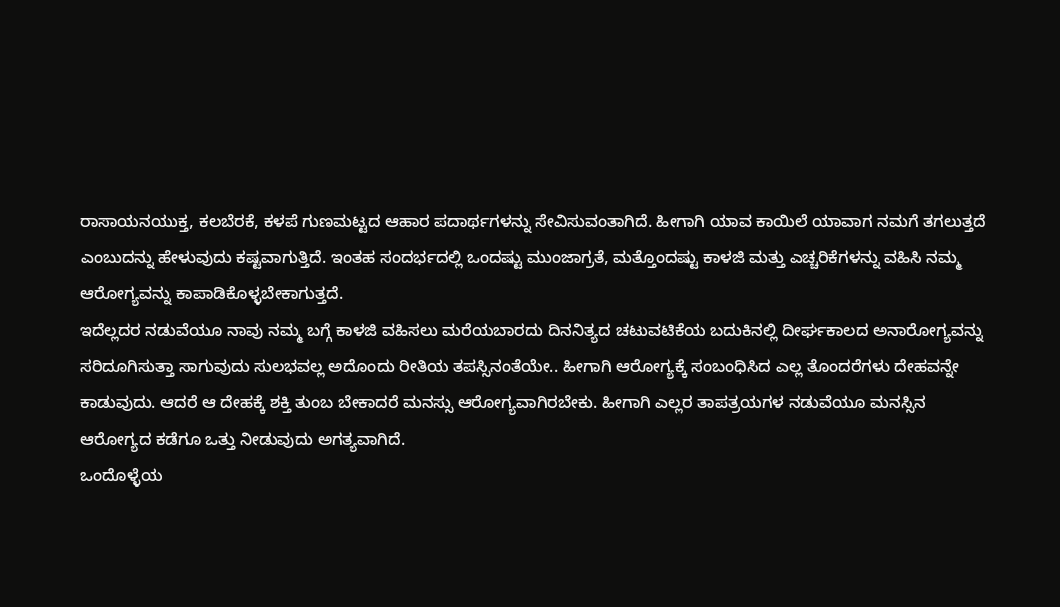ರಾಸಾಯನಯುಕ್ತ, ಕಲಬೆರಕೆ, ಕಳಪೆ ಗುಣಮಟ್ಟದ ಆಹಾರ ಪದಾರ್ಥಗಳನ್ನು ಸೇವಿಸುವಂತಾಗಿದೆ. ಹೀಗಾಗಿ ಯಾವ ಕಾಯಿಲೆ ಯಾವಾಗ ನಮಗೆ ತಗಲುತ್ತದೆ ಎಂಬುದನ್ನು ಹೇಳುವುದು ಕಷ್ಟವಾಗುತ್ತಿದೆ. ಇಂತಹ ಸಂದರ್ಭದಲ್ಲಿ ಒಂದಷ್ಟು ಮುಂಜಾಗ್ರತೆ, ಮತ್ತೊಂದಷ್ಟು ಕಾಳಜಿ ಮತ್ತು ಎಚ್ಚರಿಕೆಗಳನ್ನು ವಹಿಸಿ ನಮ್ಮ ಆರೋಗ್ಯವನ್ನು ಕಾಪಾಡಿಕೊಳ್ಳಬೇಕಾಗುತ್ತದೆ.
ಇದೆಲ್ಲದರ ನಡುವೆಯೂ ನಾವು ನಮ್ಮ ಬಗ್ಗೆ ಕಾಳಜಿ ವಹಿಸಲು ಮರೆಯಬಾರದು ದಿನನಿತ್ಯದ ಚಟುವಟಿಕೆಯ ಬದುಕಿನಲ್ಲಿ ದೀರ್ಘಕಾಲದ ಅನಾರೋಗ್ಯವನ್ನು ಸರಿದೂಗಿಸುತ್ತಾ ಸಾಗುವುದು ಸುಲಭವಲ್ಲ ಅದೊಂದು ರೀತಿಯ ತಪಸ್ಸಿನಂತೆಯೇ.. ಹೀಗಾಗಿ ಆರೋಗ್ಯಕ್ಕೆ ಸಂಬಂಧಿಸಿದ ಎಲ್ಲ ತೊಂದರೆಗಳು ದೇಹವನ್ನೇ ಕಾಡುವುದು. ಆದರೆ ಆ ದೇಹಕ್ಕೆ ಶಕ್ತಿ ತುಂಬ ಬೇಕಾದರೆ ಮನಸ್ಸು ಆರೋಗ್ಯವಾಗಿರಬೇಕು. ಹೀಗಾಗಿ ಎಲ್ಲರ ತಾಪತ್ರಯಗಳ ನಡುವೆಯೂ ಮನಸ್ಸಿನ ಆರೋಗ್ಯದ ಕಡೆಗೂ ಒತ್ತು ನೀಡುವುದು ಅಗತ್ಯವಾಗಿದೆ.
ಒಂದೊಳ್ಳೆಯ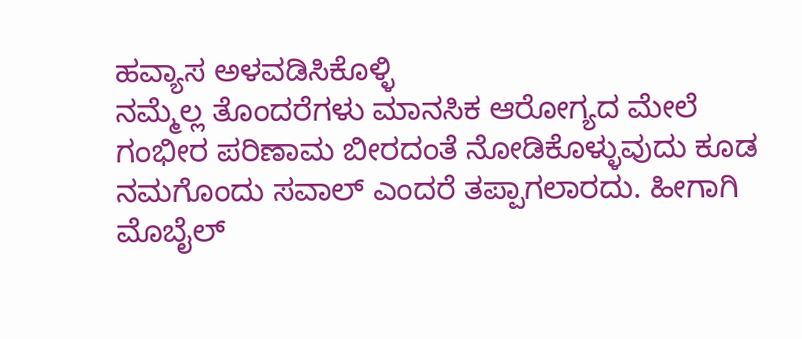ಹವ್ಯಾಸ ಅಳವಡಿಸಿಕೊಳ್ಳಿ
ನಮ್ಮೆಲ್ಲ ತೊಂದರೆಗಳು ಮಾನಸಿಕ ಆರೋಗ್ಯದ ಮೇಲೆ ಗಂಭೀರ ಪರಿಣಾಮ ಬೀರದಂತೆ ನೋಡಿಕೊಳ್ಳುವುದು ಕೂಡ ನಮಗೊಂದು ಸವಾಲ್ ಎಂದರೆ ತಪ್ಪಾಗಲಾರದು. ಹೀಗಾಗಿ ಮೊಬೈಲ್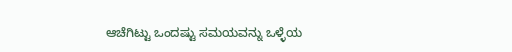ಆಚೆಗಿಟ್ಟು ಒಂದಷ್ಟು ಸಮಯವನ್ನು ಒಳ್ಳೆಯ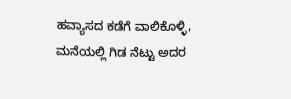ಹವ್ಯಾಸದ ಕಡೆಗೆ ವಾಲಿಕೊಳ್ಳಿ, ಮನೆಯಲ್ಲಿ ಗಿಡ ನೆಟ್ಟು ಅದರ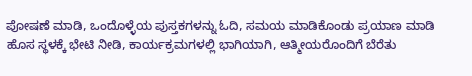ಪೋಷಣೆ ಮಾಡಿ, ಒಂದೊಳ್ಳೆಯ ಪುಸ್ತಕಗಳನ್ನು ಓದಿ, ಸಮಯ ಮಾಡಿಕೊಂಡು ಪ್ರಯಾಣ ಮಾಡಿ ಹೊಸ ಸ್ಥಳಕ್ಕೆ ಭೇಟಿ ನೀಡಿ, ಕಾರ್ಯಕ್ರಮಗಳಲ್ಲಿ ಭಾಗಿಯಾಗಿ, ಆತ್ಮೀಯರೊಂದಿಗೆ ಬೆರೆತು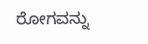ರೋಗವನ್ನು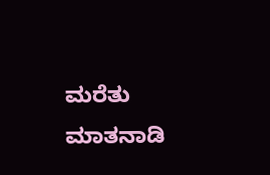ಮರೆತು ಮಾತನಾಡಿ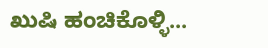ಖುಷಿ ಹಂಚಿಕೊಳ್ಳಿ...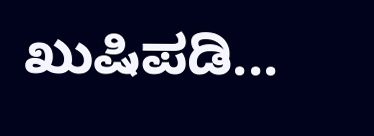ಖುಷಿಪಡಿ...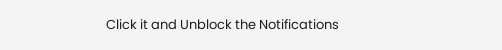Click it and Unblock the Notifications